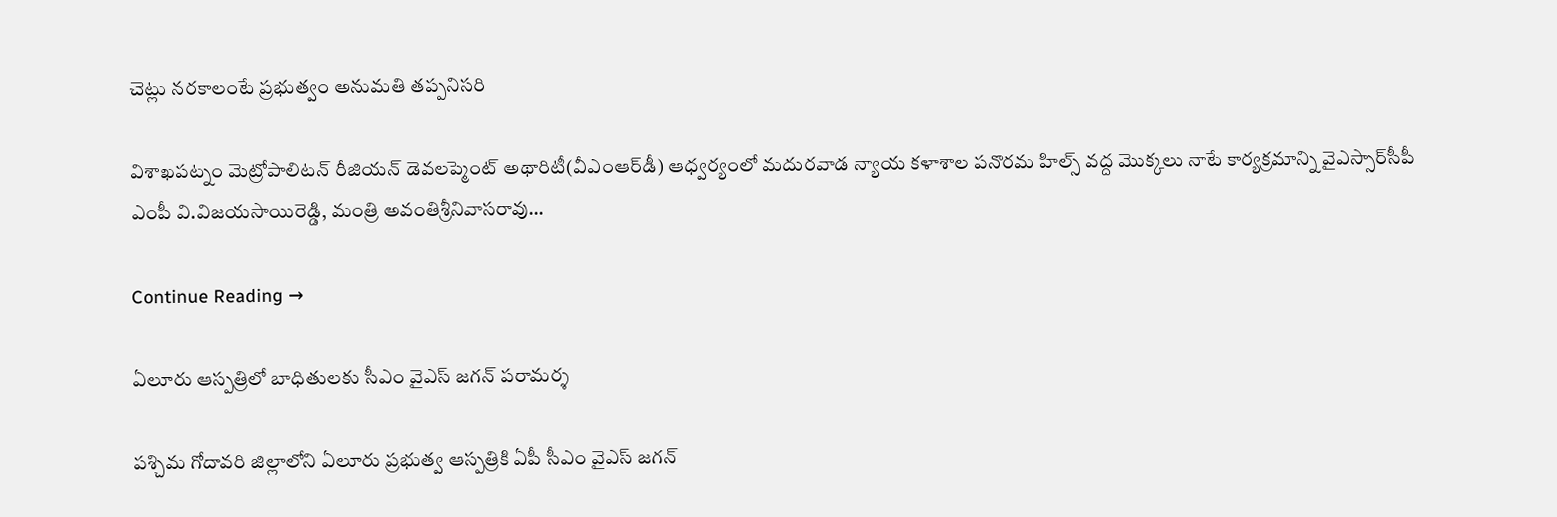చెట్లు నరకాలంటే ప్రభుత్వం అనుమతి తప్పనిసరి

విశాఖపట్నం మెట్రోపాలిటన్ రీజియన్ డెవలప్మెంట్ అథారిటీ(వీఎంఆర్‌డీ) ఆధ్వర్యంలో మదురవాడ న్యాయ కళాశాల పనొరమ హిల్స్‌ వద్ద మొక్కలు నాటే కార్యక్రమాన్ని వైఎస్సార్‌సీపీ ఎంపీ వి.విజయసాయిరెడ్డి, మంత్రి అవంతిశ్రీనివాసరావు…

Continue Reading →

ఏలూరు ఆస్ప‌త్రిలో బాధితులకు సీఎం వైఎస్‌ జగన్‌ పరామర్శ

ప‌శ్చిమ గోదావ‌రి జిల్లాలోని ఏలూరు ప్ర‌భుత్వ ఆస్ప‌త్రికి ఏపీ సీఎం వైఎస్ జ‌గ‌న్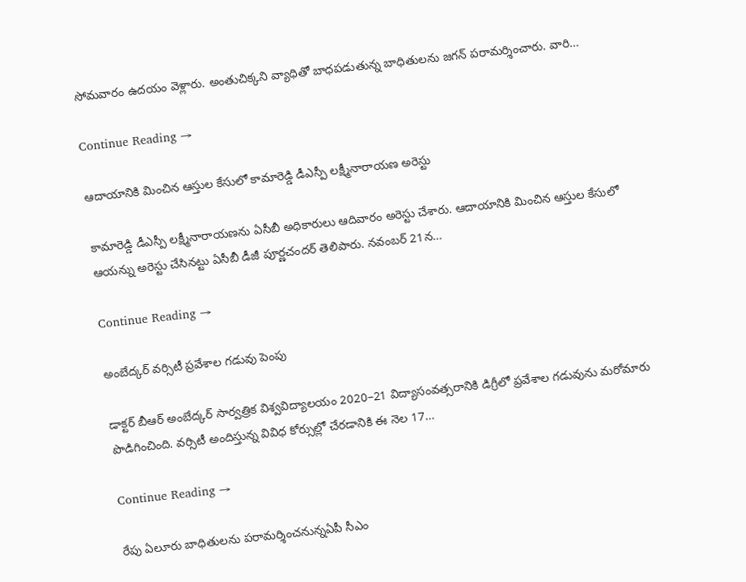సోమ‌వారం ఉద‌యం వెళ్లారు. అంతుచిక్క‌ని వ్యాధితో బాధ‌ప‌డుతున్న బాధితుల‌ను జ‌గ‌న్ ప‌రామ‌ర్శించారు. వారి…

Continue Reading →

ఆదాయానికి మించిన ఆస్తుల కేసులో కామారెడ్డి డీఎస్పీ లక్ష్మీనారాయణ అరెస్టు

కామారెడ్డి డీఎస్పీ లక్ష్మీనారాయణను ఏసీబీ అధికారులు ఆదివారం అరెస్టు చేశారు. ఆదాయానికి మించిన ఆస్తుల కేసులో ఆయన్ను అరెస్టు చేసినట్టు ఏసీబీ డీజీ పూర్ణచందర్‌ తెలిపారు. నవంబర్‌ 21న…

Continue Reading →

అంబే‌ద్కర్‌ వర్సిటీ ప్రవే‌శాల గడువు పెంపు

డాక్టర్‌ బీఆర్‌ అంబే‌ద్కర్‌ సార్వత్రిక విశ్వవి‌ద్యా‌లయం 2020–21 విద్యా‌సం‌వ‌త్సరా‌నికి డిగ్రీలో ప్రవే‌శా‌ల గడువును మరోమారు పొడిగించింది. వర్సిటీ అందిస్తున్న వివిధ కోర్సుల్లో చేరడానికి ఈ నెల 17…

Continue Reading →

రేపు ఏలూరు బాధితులను పరామర్శించనున్నఏపీ సీఎం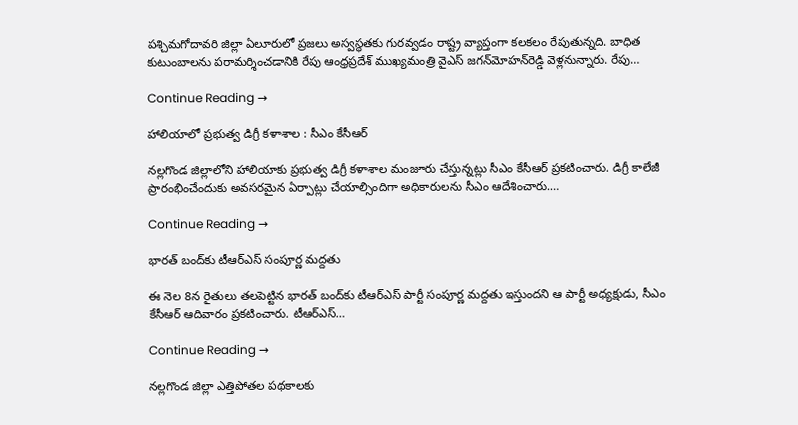పశ్చిమగోదావరి జిల్లా ఏలూరులో ప్రజలు అస్వస్థతకు గురవ్వడం రాష్ట్ర వ్యాప్తంగా కలకలం రేపుతున్నది. బాధిత కుటుంబాలను పరామర్శించడానికి రేపు ఆంధ్రప్రదేశ్ ముఖ్యమంత్రి వైఎస్‌ జగన్‌మోహన్‌రెడ్డి వెళ్లనున్నారు. రేపు…

Continue Reading →

హాలియాలో ప్ర‌భుత్వ డిగ్రీ క‌ళాశాల : సీఎం కేసీఆర్

న‌ల్ల‌గొండ జిల్లాలోని హాలియాకు ప్రభుత్వ డిగ్రీ కళాశాల మంజూరు చేస్తున్నట్లు సీఎం కేసీఆర్ ప్రకటించారు. డిగ్రీ కాలేజీ ప్రారంభించేందుకు అవసరమైన ఏర్పాట్లు చేయాల్సిందిగా అధికారులను సీఎం ఆదేశించారు.…

Continue Reading →

భార‌త్ బంద్‌కు టీఆర్ఎస్ సంపూర్ణ మ‌ద్ద‌తు

ఈ నెల 8న రైతులు తలపెట్టిన భారత్ బంద్‌కు టీఆర్ఎస్ పార్టీ సంపూర్ణ మద్దతు ఇస్తుందని ఆ పార్టీ అధ్య‌క్షుడు, సీఎం కేసీఆర్ ఆదివారం ప్రకటించారు. టీఆర్ఎస్…

Continue Reading →

న‌ల్ల‌గొండ జిల్లా ఎత్తిపోత‌ల ప‌థ‌కాల‌కు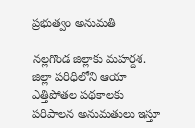ప్ర‌భుత్వం అనుమ‌తి

న‌ల్ల‌గొండ జిల్లాకు మ‌హ‌ర్ద‌శ. జిల్లా ప‌రిధిలోని ఆయా ఎత్తిపోత‌ల ప‌థ‌కాల‌కు ప‌రిపాల‌న అనుమ‌తులు ఇస్తూ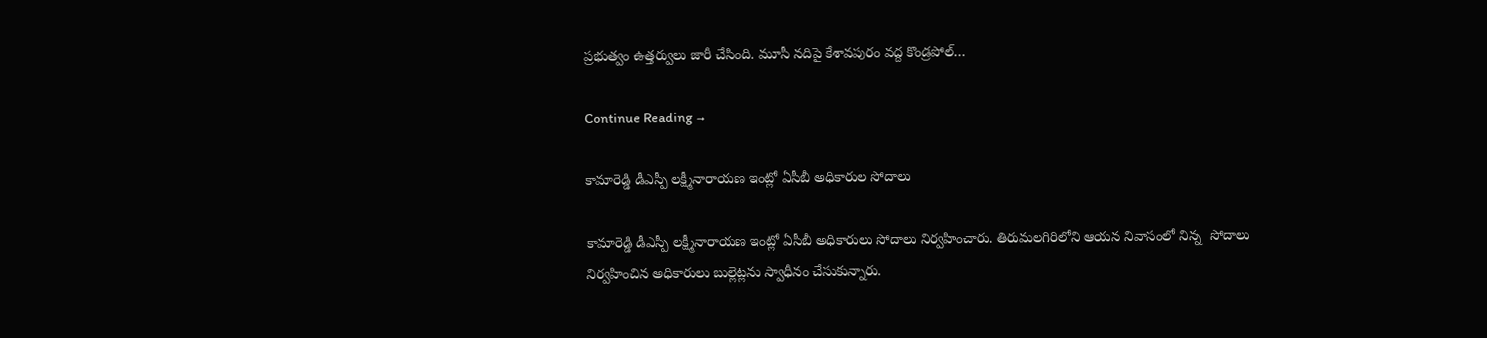ప్ర‌భుత్వం ఉత్త‌ర్వులు జారీ చేసింది. మూసీ న‌దిపై కేశావ‌పురం వ‌ద్ద కొండ్ర‌పోల్…

Continue Reading →

కామారెడ్డి డీఎస్పీ లక్ష్మీనారాయణ ఇంట్లో ఏసీబీ అధికారుల సోదాలు

కామారెడ్డి డీఎస్పీ లక్ష్మీనారాయణ ఇంట్లో ఏసీబీ అధికారులు సోదాలు నిర్వహించారు. తిరుమలగిరిలోని ఆయన నివాసంలో నిన్న  సోదాలు నిర్వహించిన అధికారులు బుల్లెట్లను స్వాధీనం చేసుకున్నారు.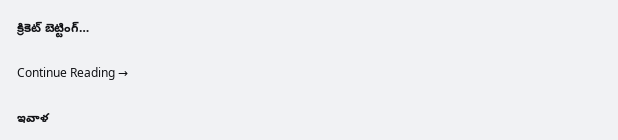క్రికెట్ బెట్టింగ్…

Continue Reading →

ఇవాళ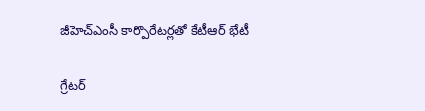జీహెచ్ఎంసీ కార్పొరేటర్లతో కేటీఆర్ భేటీ

గ్రేటర్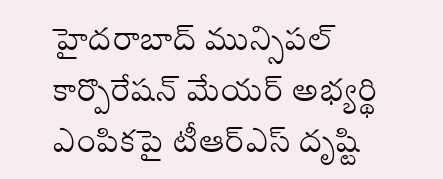హైదరాబాద్ మున్సిపల్ కార్పొరేషన్ మేయర్ అభ్యర్థి ఎంపికపై టీఆర్‌ఎస్ దృష్టి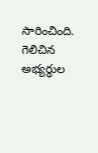సారించింది. గెలిచిన అభ్యర్థుల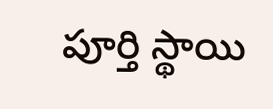పూర్తి స్థాయి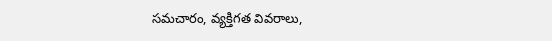సమచారం, వ్యక్తిగత వివరాలు,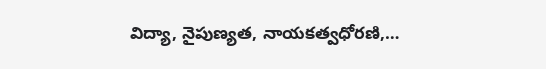విద్యా, నైపుణ్యత, నాయకత్వధోరణి,…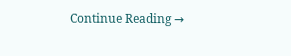Continue Reading →